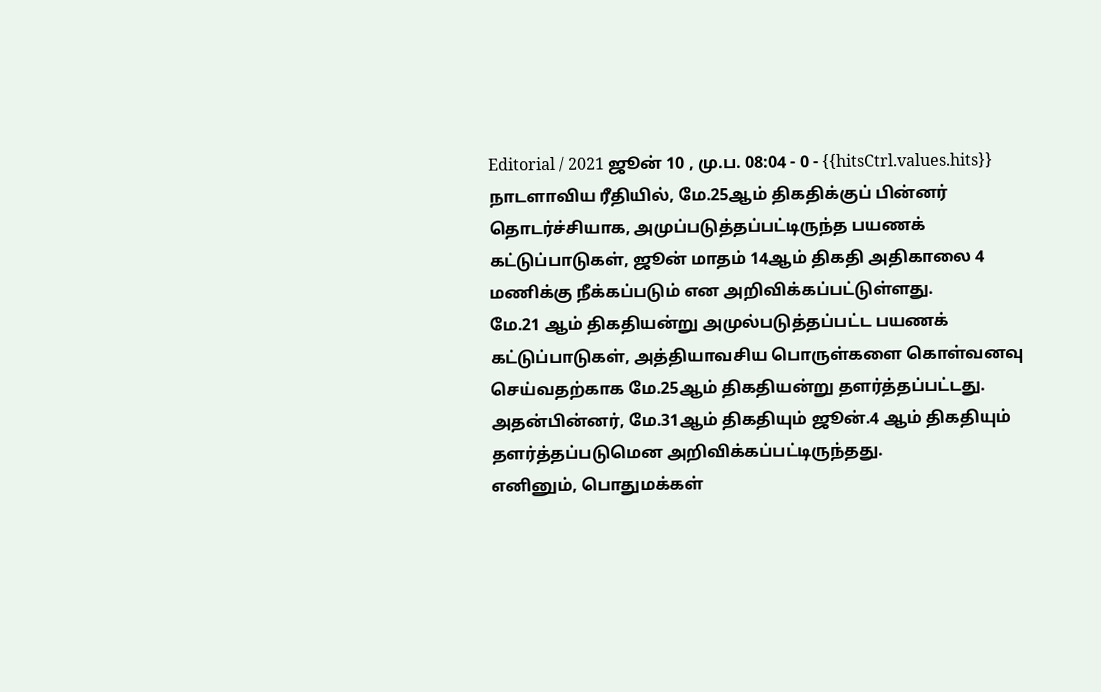Editorial / 2021 ஜூன் 10 , மு.ப. 08:04 - 0 - {{hitsCtrl.values.hits}}
நாடளாவிய ரீதியில், மே.25ஆம் திகதிக்குப் பின்னர் தொடர்ச்சியாக, அமுப்படுத்தப்பட்டிருந்த பயணக் கட்டுப்பாடுகள், ஜூன் மாதம் 14ஆம் திகதி அதிகாலை 4 மணிக்கு நீக்கப்படும் என அறிவிக்கப்பட்டுள்ளது.
மே.21 ஆம் திகதியன்று அமுல்படுத்தப்பட்ட பயணக் கட்டுப்பாடுகள், அத்தியாவசிய பொருள்களை கொள்வனவு செய்வதற்காக மே.25ஆம் திகதியன்று தளர்த்தப்பட்டது. அதன்பின்னர், மே.31ஆம் திகதியும் ஜூன்.4 ஆம் திகதியும் தளர்த்தப்படுமென அறிவிக்கப்பட்டிருந்தது.
எனினும், பொதுமக்கள்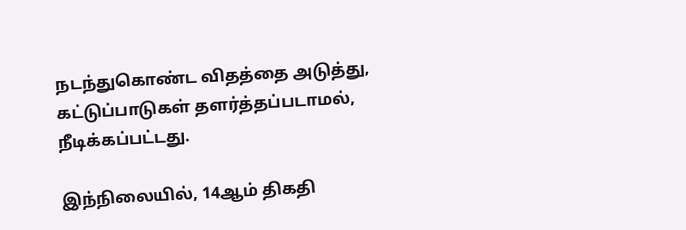நடந்துகொண்ட விதத்தை அடுத்து, கட்டுப்பாடுகள் தளர்த்தப்படாமல், நீடிக்கப்பட்டது.

இந்நிலையில், 14ஆம் திகதி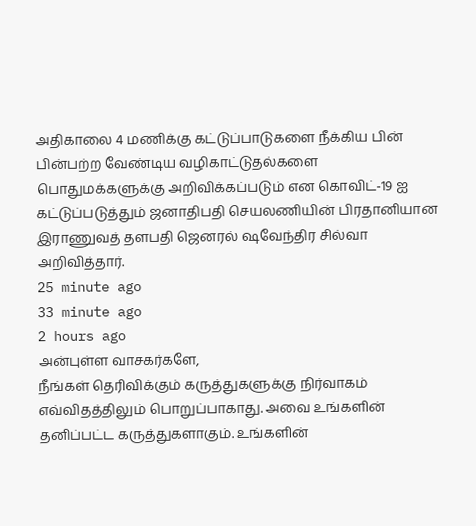அதிகாலை 4 மணிக்கு கட்டுப்பாடுகளை நீக்கிய பின் பின்பற்ற வேண்டிய வழிகாட்டுதல்களை பொதுமக்களுக்கு அறிவிக்கப்படும் என கொவிட்-19 ஐ கட்டுப்படுத்தும் ஜனாதிபதி செயலணியின் பிரதானியான இராணுவத் தளபதி ஜெனரல் ஷவேந்திர சில்வா அறிவித்தார்.
25 minute ago
33 minute ago
2 hours ago
அன்புள்ள வாசகர்களே,
நீங்கள் தெரிவிக்கும் கருத்துகளுக்கு நிர்வாகம் எவ்விதத்திலும் பொறுப்பாகாது. அவை உங்களின் தனிப்பட்ட கருத்துகளாகும். உங்களின்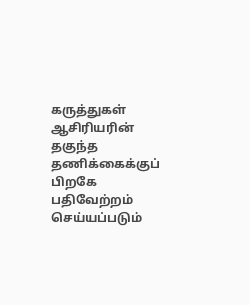கருத்துகள் ஆசிரியரின் தகுந்த தணிக்கைக்குப் பிறகே பதிவேற்றம் செய்யப்படும்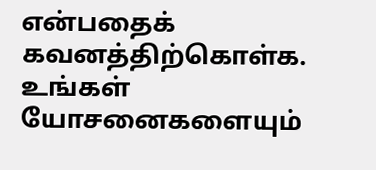என்பதைக் கவனத்திற்கொள்க. உங்கள் யோசனைகளையும்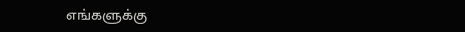எங்களுக்கு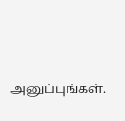அனுப்புங்கள்.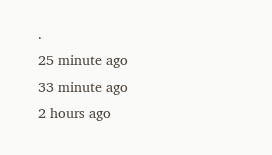.
25 minute ago
33 minute ago
2 hours ago